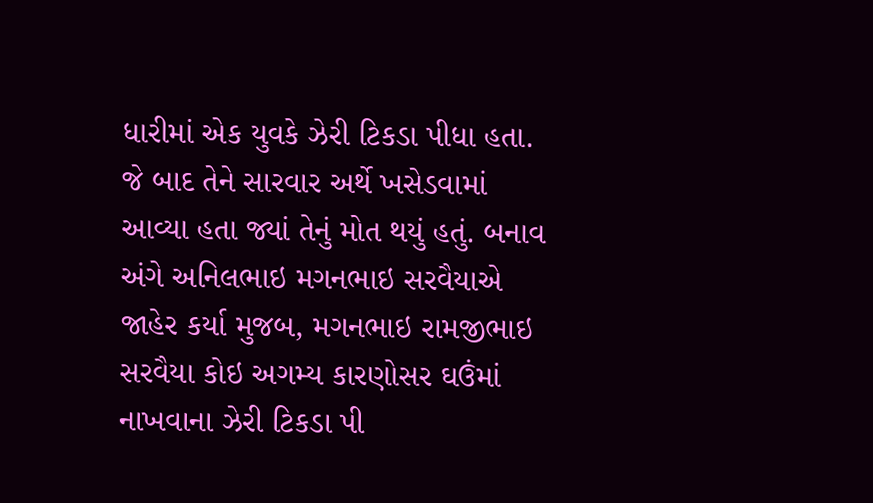ધારીમાં એક યુવકે ઝેરી ટિકડા પીધા હતા. જે બાદ તેને સારવાર અર્થે ખસેડવામાં આવ્યા હતા જ્યાં તેનું મોત થયું હતું. બનાવ અંગે અનિલભાઇ મગનભાઇ સરવૈયાએ જાહેર કર્યા મુજબ, મગનભાઇ રામજીભાઇ સરવૈયા કોઇ અગમ્ય કારણોસર ઘઉંમાં નાખવાના ઝેરી ટિકડા પી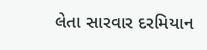લેતા સારવાર દરમિયાન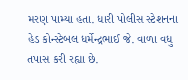મરણ પામ્યા હતા. ધારી પોલીસ સ્ટેશનના હેડ કોન્સ્ટેબલ ધર્મેન્દ્રભાઈ જે. વાળા વધુ તપાસ કરી રહ્યા છે.